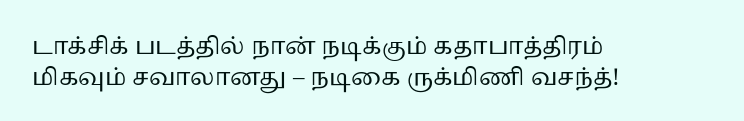டாக்சிக் படத்தில் நான் நடிக்கும் கதாபாத்திரம் மிகவும் சவாலானது – நடிகை ருக்மிணி வசந்த்!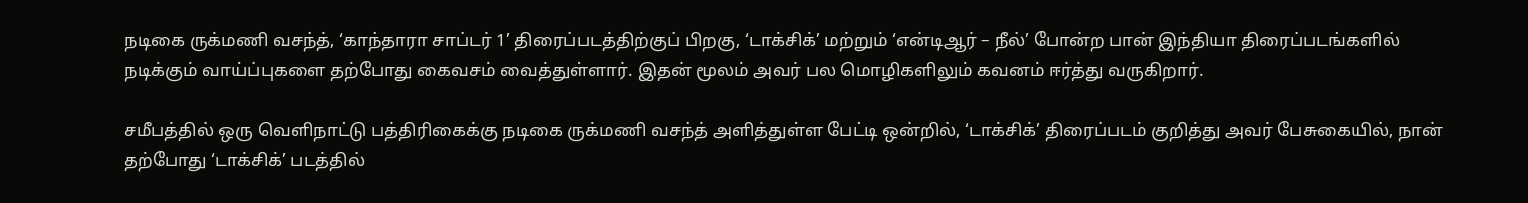நடிகை ருக்மணி வசந்த், ‘காந்தாரா சாப்டர் 1’ திரைப்படத்திற்குப் பிறகு, ‘டாக்சிக்’ மற்றும் ‘என்டிஆர் – நீல்’ போன்ற பான் இந்தியா திரைப்படங்களில் நடிக்கும் வாய்ப்புகளை தற்போது கைவசம் வைத்துள்ளார். இதன் மூலம் அவர் பல மொழிகளிலும் கவனம் ஈர்த்து வருகிறார்.

சமீபத்தில் ஒரு வெளிநாட்டு பத்திரிகைக்கு நடிகை ருக்மணி வசந்த் அளித்துள்ள பேட்டி ஒன்றில், ‘டாக்சிக்’ திரைப்படம் குறித்து அவர் பேசுகையில், நான் தற்போது ‘டாக்சிக்’ படத்தில்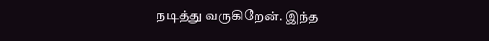நடித்து வருகிறேன். இந்த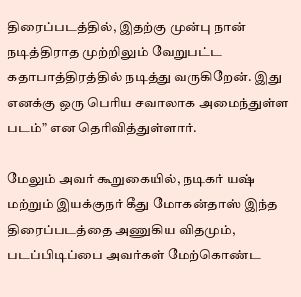திரைப்படத்தில், இதற்கு முன்பு நான் நடித்திராத முற்றிலும் வேறுபட்ட கதாபாத்திரத்தில் நடித்து வருகிறேன். இது எனக்கு ஒரு பெரிய சவாலாக அமைந்துள்ள படம்” என தெரிவித்துள்ளார்.

மேலும் அவர் கூறுகையில், நடிகர் யஷ் மற்றும் இயக்குநர் கீது மோகன்தாஸ் இந்த திரைப்படத்தை அணுகிய விதமும், படப்பிடிப்பை அவர்கள் மேற்கொண்ட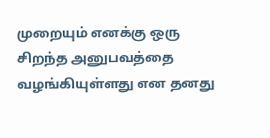முறையும் எனக்கு ஒரு சிறந்த அனுபவத்தை வழங்கியுள்ளது என தனது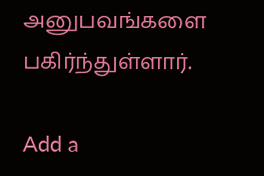அனுபவங்களை பகிர்ந்துள்ளார்.

Add a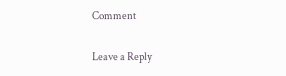Comment

Leave a Reply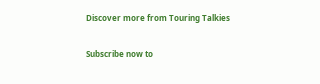Discover more from Touring Talkies

Subscribe now to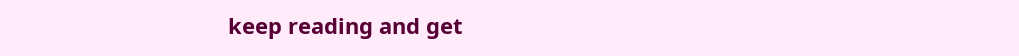keep reading and get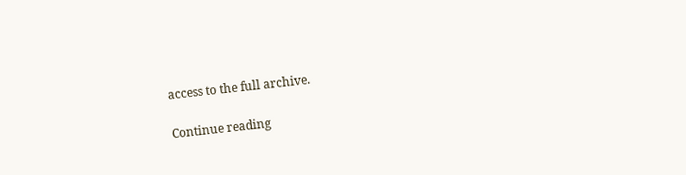access to the full archive.

Continue reading